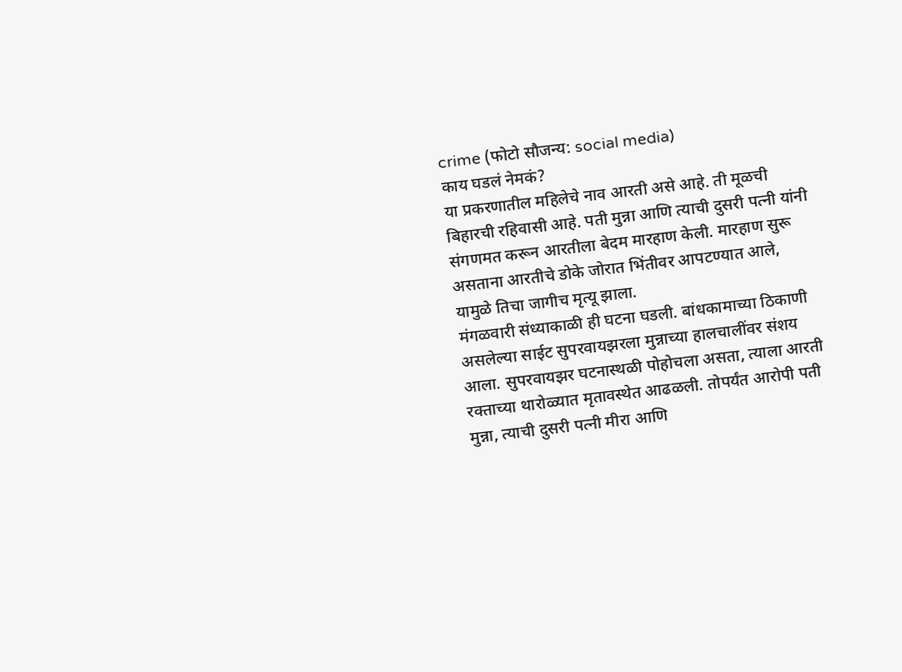crime (फोटो सौजन्य: social media)
काय घडलं नेमकं?
या प्रकरणातील महिलेचे नाव आरती असे आहे. ती मूळची बिहारची रहिवासी आहे. पती मुन्ना आणि त्याची दुसरी पत्नी यांनी संगणमत करून आरतीला बेदम मारहाण केली. मारहाण सुरू असताना आरतीचे डोके जोरात भिंतीवर आपटण्यात आले, यामुळे तिचा जागीच मृत्यू झाला.
मंगळवारी संध्याकाळी ही घटना घडली. बांधकामाच्या ठिकाणी असलेल्या साईट सुपरवायझरला मुन्नाच्या हालचालींवर संशय आला. सुपरवायझर घटनास्थळी पोहोचला असता, त्याला आरती रक्ताच्या थारोळ्यात मृतावस्थेत आढळली. तोपर्यंत आरोपी पती मुन्ना, त्याची दुसरी पत्नी मीरा आणि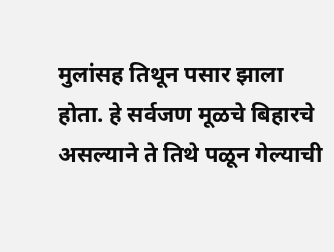मुलांसह तिथून पसार झाला होता. हे सर्वजण मूळचे बिहारचे असल्याने ते तिथे पळून गेल्याची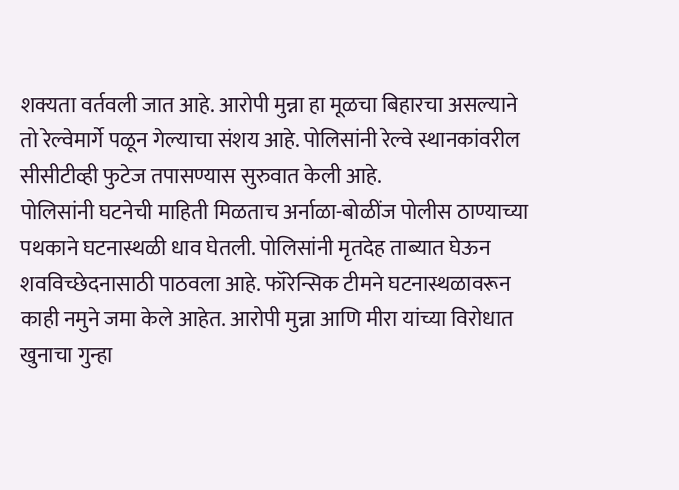शक्यता वर्तवली जात आहे. आरोपी मुन्ना हा मूळचा बिहारचा असल्याने तो रेल्वेमार्गे पळून गेल्याचा संशय आहे. पोलिसांनी रेल्वे स्थानकांवरील सीसीटीव्ही फुटेज तपासण्यास सुरुवात केली आहे.
पोलिसांनी घटनेची माहिती मिळताच अर्नाळा-बोळींज पोलीस ठाण्याच्या पथकाने घटनास्थळी धाव घेतली. पोलिसांनी मृतदेह ताब्यात घेऊन शवविच्छेदनासाठी पाठवला आहे. फॉरेन्सिक टीमने घटनास्थळावरून काही नमुने जमा केले आहेत. आरोपी मुन्ना आणि मीरा यांच्या विरोधात खुनाचा गुन्हा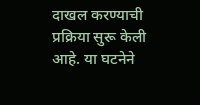दाखल करण्याची प्रक्रिया सुरू केली आहे. या घटनेने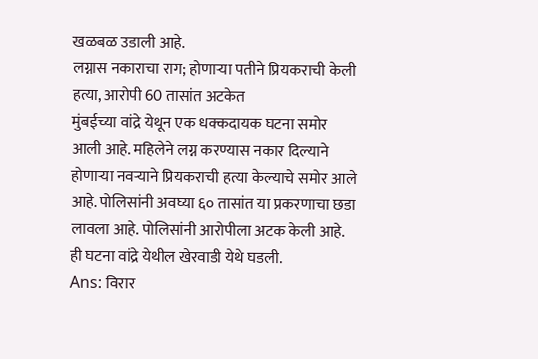खळबळ उडाली आहे.
लग्नास नकाराचा राग; होणाऱ्या पतीने प्रियकराची केली हत्या, आरोपी 60 तासांत अटकेत
मुंबईच्या वांद्रे येथून एक धक्कदायक घटना समोर आली आहे. महिलेने लग्न करण्यास नकार दिल्याने होणाऱ्या नवऱ्याने प्रियकराची हत्या केल्याचे समोर आले आहे. पोलिसांनी अवघ्या ६० तासांत या प्रकरणाचा छडा लावला आहे. पोलिसांनी आरोपीला अटक केली आहे. ही घटना वांद्रे येथील खेरवाडी येथे घडली.
Ans: विरार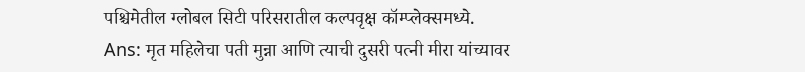पश्चिमेतील ग्लोबल सिटी परिसरातील कल्पवृक्ष कॉम्प्लेक्समध्ये.
Ans: मृत महिलेचा पती मुन्ना आणि त्याची दुसरी पत्नी मीरा यांच्यावर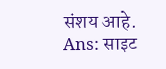संशय आहे.
Ans: साइट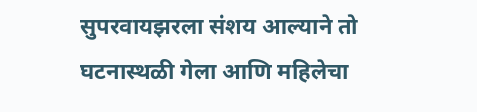सुपरवायझरला संशय आल्याने तो घटनास्थळी गेला आणि महिलेचा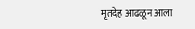मृतदेह आढळून आला